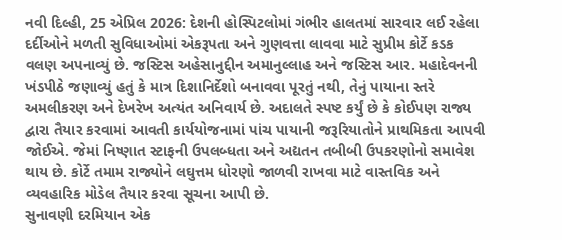નવી દિલ્હી, 25 એપ્રિલ 2026: દેશની હોસ્પિટલોમાં ગંભીર હાલતમાં સારવાર લઈ રહેલા દર્દીઓને મળતી સુવિધાઓમાં એકરૂપતા અને ગુણવત્તા લાવવા માટે સુપ્રીમ કોર્ટે કડક વલણ અપનાવ્યું છે. જસ્ટિસ અહેસાનુદ્દીન અમાનુલ્લાહ અને જસ્ટિસ આર. મહાદેવનની ખંડપીઠે જણાવ્યું હતું કે માત્ર દિશાનિર્દેશો બનાવવા પૂરતું નથી, તેનું પાયાના સ્તરે અમલીકરણ અને દેખરેખ અત્યંત અનિવાર્ય છે. અદાલતે સ્પષ્ટ કર્યું છે કે કોઈપણ રાજ્ય દ્વારા તૈયાર કરવામાં આવતી કાર્યયોજનામાં પાંચ પાયાની જરૂરિયાતોને પ્રાથમિકતા આપવી જોઈએ. જેમાં નિષ્ણાત સ્ટાફની ઉપલબ્ધતા અને અદ્યતન તબીબી ઉપકરણોનો સમાવેશ થાય છે. કોર્ટે તમામ રાજ્યોને લઘુત્તમ ધોરણો જાળવી રાખવા માટે વાસ્તવિક અને વ્યવહારિક મોડેલ તૈયાર કરવા સૂચના આપી છે.
સુનાવણી દરમિયાન એક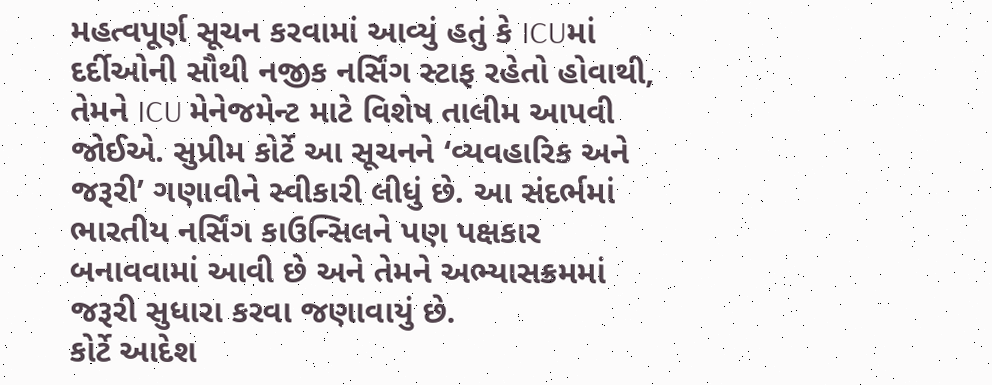મહત્વપૂર્ણ સૂચન કરવામાં આવ્યું હતું કે ICUમાં દર્દીઓની સૌથી નજીક નર્સિંગ સ્ટાફ રહેતો હોવાથી, તેમને ICU મેનેજમેન્ટ માટે વિશેષ તાલીમ આપવી જોઈએ. સુપ્રીમ કોર્ટે આ સૂચનને ‘વ્યવહારિક અને જરૂરી’ ગણાવીને સ્વીકારી લીધું છે. આ સંદર્ભમાં ભારતીય નર્સિંગ કાઉન્સિલને પણ પક્ષકાર બનાવવામાં આવી છે અને તેમને અભ્યાસક્રમમાં જરૂરી સુધારા કરવા જણાવાયું છે.
કોર્ટે આદેશ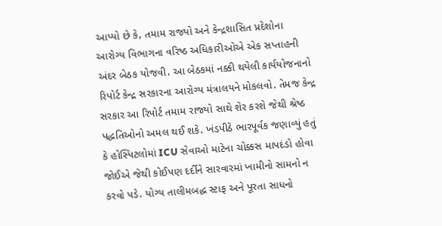આપ્યો છે કે, તમામ રાજ્યો અને કેન્દ્રશાસિત પ્રદેશોના આરોગ્ય વિભાગના વરિષ્ઠ અધિકારીઓએ એક સપ્તાહની અંદર બેઠક યોજવી. આ બેઠકમાં નક્કી થયેલી કાર્યયોજનાનો રિપોર્ટ કેન્દ્ર સરકારના આરોગ્ય મંત્રાલયને મોકલવો. તેમજ કેન્દ્ર સરકાર આ રિપોર્ટ તમામ રાજ્યો સાથે શેર કરશે જેથી શ્રેષ્ઠ પદ્ધતિઓનો અમલ થઈ શકે. ખંડપીઠે ભારપૂર્વક જણાવ્યું હતું કે હોસ્પિટલોમાં ICU સેવાઓ માટેના ચોક્કસ માપદંડો હોવા જોઈએ જેથી કોઈપણ દર્દીને સારવારમાં ખામીનો સામનો ન કરવો પડે. યોગ્ય તાલીમબદ્ધ સ્ટાફ અને પૂરતા સાધનો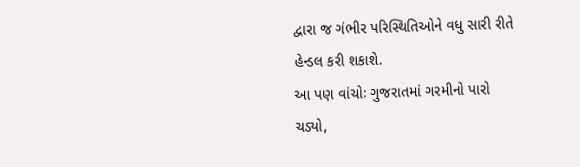દ્વારા જ ગંભીર પરિસ્થિતિઓને વધુ સારી રીતે હેન્ડલ કરી શકાશે.
આ પણ વાંચોઃ ગુજરાતમાં ગરમીનો પારો ચડ્યો,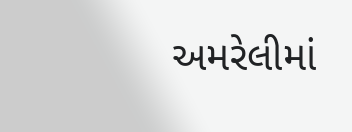અમરેલીમાં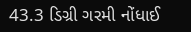43.3 ડિગ્રી ગરમી નોંધાઈ